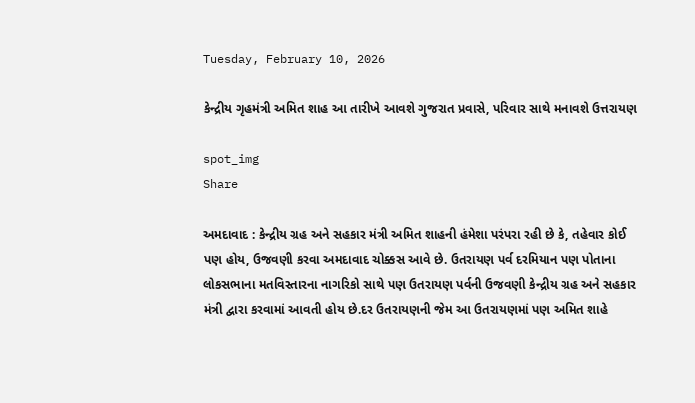Tuesday, February 10, 2026

કેન્દ્રીય ગૃહમંત્રી અમિત શાહ આ તારીખે આવશે ગુજરાત પ્રવાસે, પરિવાર સાથે મનાવશે ઉત્તરાયણ

spot_img
Share

અમદાવાદ : કેન્દ્રીય ગ્રહ અને સહકાર મંત્રી અમિત શાહની હંમેશા પરંપરા રહી છે કે, તહેવાર કોઈ પણ હોય, ઉજવણી કરવા અમદાવાદ ચોક્કસ આવે છે. ઉતરાયણ પર્વ દરમિયાન પણ પોતાના લોકસભાના મતવિસ્તારના નાગરિકો સાથે પણ ઉતરાયણ પર્વની ઉજવણી કેન્દ્રીય ગ્રહ અને સહકાર મંત્રી દ્વારા કરવામાં આવતી હોય છે.દર ઉતરાયણની જેમ આ ઉતરાયણમાં પણ અમિત શાહે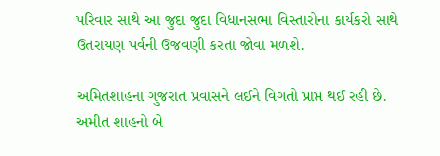પરિવાર સાથે આ જુદા જુદા વિધાનસભા વિસ્તારોના કાર્યકરો સાથે ઉતરાયણ પર્વની ઉજવણી કરતા જોવા મળશે.

અમિતશાહના ગુજરાત પ્રવાસને લઈને વિગતો પ્રાપ્ત થઈ રહી છે. અમીત શાહનો બે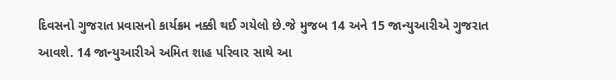દિવસનો ગુજરાત પ્રવાસનો કાર્યક્રમ નક્કી થઈ ગયેલો છે.જે મુજબ 14 અને 15 જાન્યુઆરીએ ગુજરાત આવશે. 14 જાન્યુઆરીએ અમિત શાહ પરિવાર સાથે આ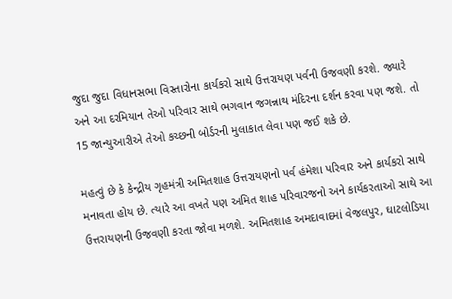જુદા જુદા વિધાનસભા વિસ્તારોના કાર્યકરો સાથે ઉત્તરાયણ પર્વની ઉજવણી કરશે. જ્યારે અને આ દરમિયાન તેઓ પરિવાર સાથે ભગવાન જગન્નાથ મંદિરના દર્શન કરવા પણ જશે. તો 15 જાન્યુઆરીએ તેઓ કચ્છની બોર્ડરની મુલાકાત લેવા પણ જઈ શકે છે.

મહત્વું છે કે કેન્દ્રીય ગૃહમંત્રી અમિતશાહ ઉત્તરાયણનો પર્વ હંમેશા પરિવાર અને કાર્યકરો સાથે મનાવતા હોય છે. ત્યારે આ વખતે પણ અમિત શાહ પરિવારજનો અને કાર્યકરતાઓ સાથે આ ઉત્તરાયણની ઉજવણી કરતા જોવા મળશે. અમિતશાહ અમદાવાદમાં વેજલપુર, ઘાટલોડિયા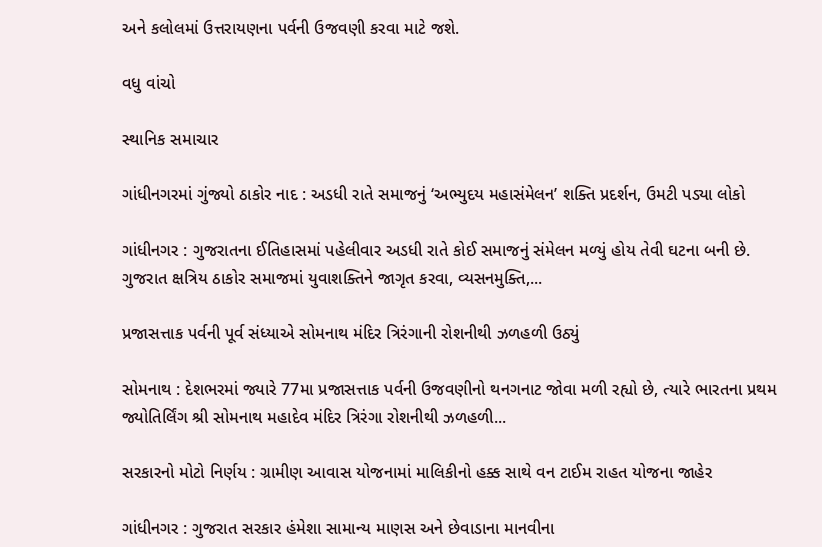અને કલોલમાં ઉત્તરાયણના પર્વની ઉજવણી કરવા માટે જશે.

વધુ વાંચો

સ્થાનિક સમાચાર

ગાંધીનગરમાં ગુંજ્યો ઠાકોર નાદ : અડધી રાતે સમાજનું ‘અભ્યુદય મહાસંમેલન’ શક્તિ પ્રદર્શન, ઉમટી પડ્યા લોકો

ગાંધીનગર : ગુજરાતના ઈતિહાસમાં પહેલીવાર અડધી રાતે કોઈ સમાજનું સંમેલન મળ્યું હોય તેવી ઘટના બની છે. ગુજરાત ક્ષત્રિય ઠાકોર સમાજમાં યુવાશક્તિને જાગૃત કરવા, વ્યસનમુક્તિ,...

પ્રજાસત્તાક પર્વની પૂર્વ સંધ્યાએ સોમનાથ મંદિર ત્રિરંગાની રોશનીથી ઝળહળી ઉઠ્યું

સોમનાથ : દેશભરમાં જ્યારે 77મા પ્રજાસત્તાક પર્વની ઉજવણીનો થનગનાટ જોવા મળી રહ્યો છે, ત્યારે ભારતના પ્રથમ જ્યોતિર્લિંગ શ્રી સોમનાથ મહાદેવ મંદિર ત્રિરંગા રોશનીથી ઝળહળી...

સરકારનો મોટો નિર્ણય : ગ્રામીણ આવાસ યોજનામાં માલિકીનો હક્ક સાથે વન ટાઈમ રાહત યોજના જાહેર

ગાંધીનગર : ગુજરાત સરકાર હંમેશા સામાન્ય માણસ અને છેવાડાના માનવીના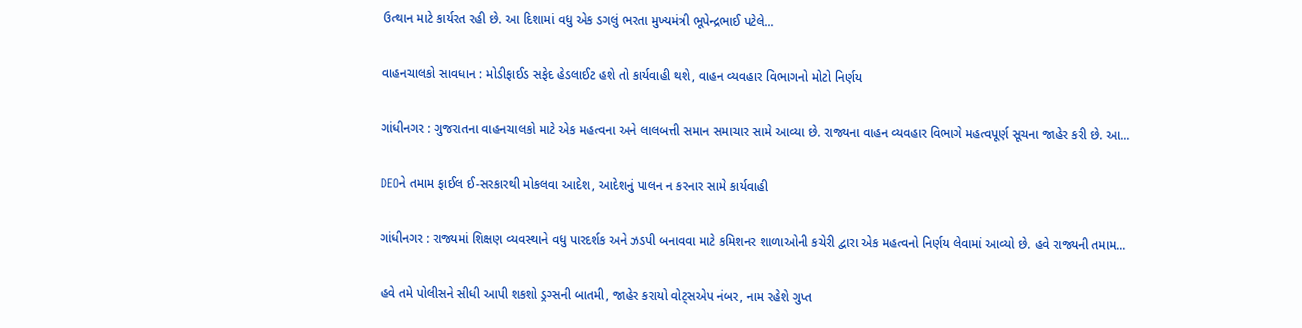ઉત્થાન માટે કાર્યરત રહી છે. આ દિશામાં વધુ એક ડગલું ભરતા મુખ્યમંત્રી ભૂપેન્દ્રભાઈ પટેલે...

વાહનચાલકો સાવધાન : મોડીફાઈડ સફેદ હેડલાઈટ હશે તો કાર્યવાહી થશે, વાહન વ્યવહાર વિભાગનો મોટો નિર્ણય

ગાંધીનગર : ગુજરાતના વાહનચાલકો માટે એક મહત્વના અને લાલબત્તી સમાન સમાચાર સામે આવ્યા છે. રાજ્યના વાહન વ્યવહાર વિભાગે મહત્વપૂર્ણ સૂચના જાહેર કરી છે. આ...

DEOને તમામ ફાઈલ ઈ-સરકારથી મોકલવા આદેશ, આદેશનું પાલન ન કરનાર સામે કાર્યવાહી

ગાંધીનગર : રાજ્યમાં શિક્ષણ વ્યવસ્થાને વધુ પારદર્શક અને ઝડપી બનાવવા માટે કમિશનર શાળાઓની કચેરી દ્વારા એક મહત્વનો નિર્ણય લેવામાં આવ્યો છે. હવે રાજ્યની તમામ...

હવે તમે પોલીસને સીધી આપી શકશો ડ્રગ્સની બાતમી, જાહેર કરાયો વોટ્સએપ નંબર, નામ રહેશે ગુપ્ત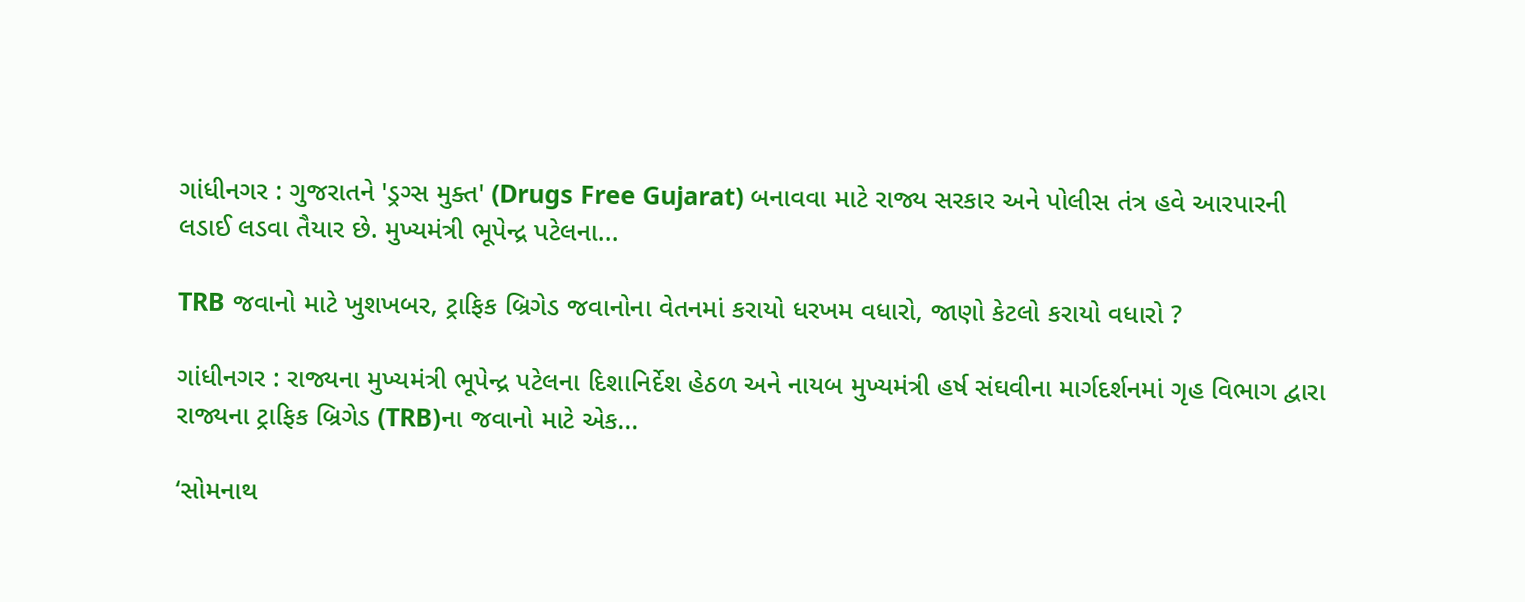ગાંધીનગર : ગુજરાતને 'ડ્રગ્સ મુક્ત' (Drugs Free Gujarat) બનાવવા માટે રાજ્ય સરકાર અને પોલીસ તંત્ર હવે આરપારની લડાઈ લડવા તૈયાર છે. મુખ્યમંત્રી ભૂપેન્દ્ર પટેલના...

TRB જવાનો માટે ખુશખબર, ટ્રાફિક બ્રિગેડ જવાનોના વેતનમાં કરાયો ધરખમ વધારો, જાણો કેટલો કરાયો વધારો ?

ગાંધીનગર : રાજ્યના મુખ્યમંત્રી ભૂપેન્દ્ર પટેલના દિશાનિર્દેશ હેઠળ અને નાયબ મુખ્યમંત્રી હર્ષ સંઘવીના માર્ગદર્શનમાં ગૃહ વિભાગ દ્વારા રાજ્યના ટ્રાફિક બ્રિગેડ (TRB)ના જવાનો માટે એક...

‘સોમનાથ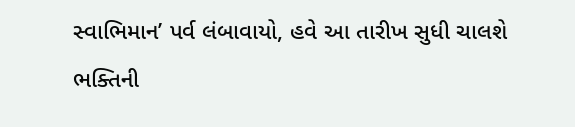સ્વાભિમાન’ પર્વ લંબાવાયો, હવે આ તારીખ સુધી ચાલશે ભક્તિની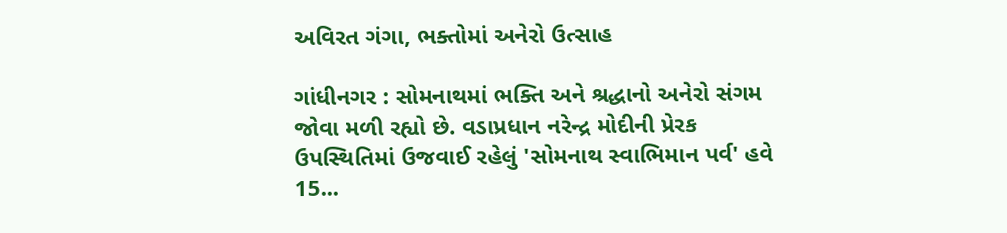અવિરત ગંગા, ભક્તોમાં અનેરો ઉત્સાહ

ગાંધીનગર : સોમનાથમાં ભક્તિ અને શ્રદ્ધાનો અનેરો સંગમ જોવા મળી રહ્યો છે. વડાપ્રધાન નરેન્દ્ર મોદીની પ્રેરક ઉપસ્થિતિમાં ઉજવાઈ રહેલું 'સોમનાથ સ્વાભિમાન પર્વ' હવે 15...